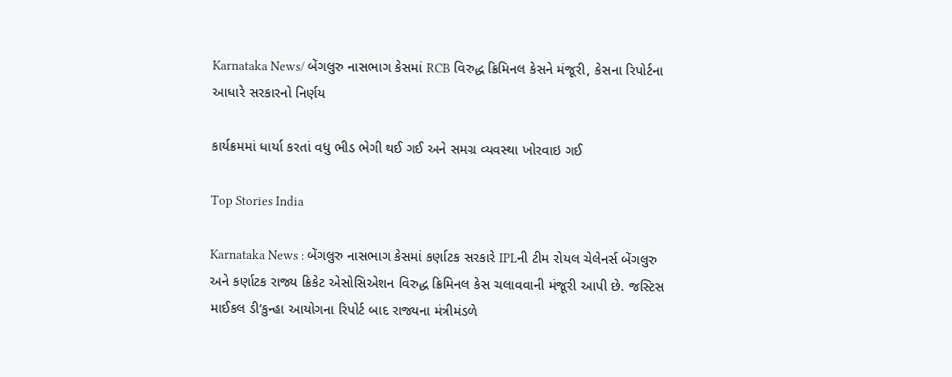Karnataka News/ બેંગલુરુ નાસભાગ કેસમાં RCB વિરુદ્ધ ક્રિમિનલ કેસને મંજૂરી, કેસના રિપોર્ટના આધારે સરકારનો નિર્ણય

કાર્યક્રમમાં ધાર્યા કરતાં વધુ ભીડ ભેગી થઈ ગઈ અને સમગ્ર વ્યવસ્થા ખોરવાઇ ગઈ

Top Stories India

Karnataka News : બેંગલુરુ નાસભાગ કેસમાં કર્ણાટક સરકારે IPLની ટીમ રોયલ ચેલેનર્સ બેંગલુરુ અને કર્ણાટક રાજ્ય ક્રિકેટ એસોસિએશન વિરુદ્ધ ક્રિમિનલ કેસ ચલાવવાની મંજૂરી આપી છે. જસ્ટિસ માઈકલ ડી’કુન્હા આયોગના રિપોર્ટ બાદ રાજ્યના મંત્રીમંડળે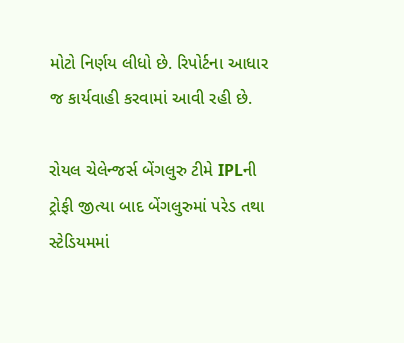મોટો નિર્ણય લીધો છે. રિપોર્ટના આધાર જ કાર્યવાહી કરવામાં આવી રહી છે.

રોયલ ચેલેન્જર્સ બેંગલુરુ ટીમે IPLની ટ્રોફી જીત્યા બાદ બેંગલુરુમાં પરેડ તથા સ્ટેડિયમમાં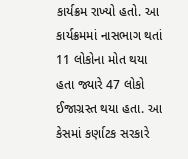કાર્યક્રમ રાખ્યો હતો. આ કાર્યક્રમમાં નાસભાગ થતાં 11 લોકોના મોત થયા હતા જ્યારે 47 લોકો ઈજાગ્રસ્ત થયા હતા. આ કેસમાં કર્ણાટક સરકારે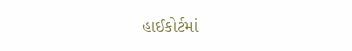હાઈકોર્ટમાં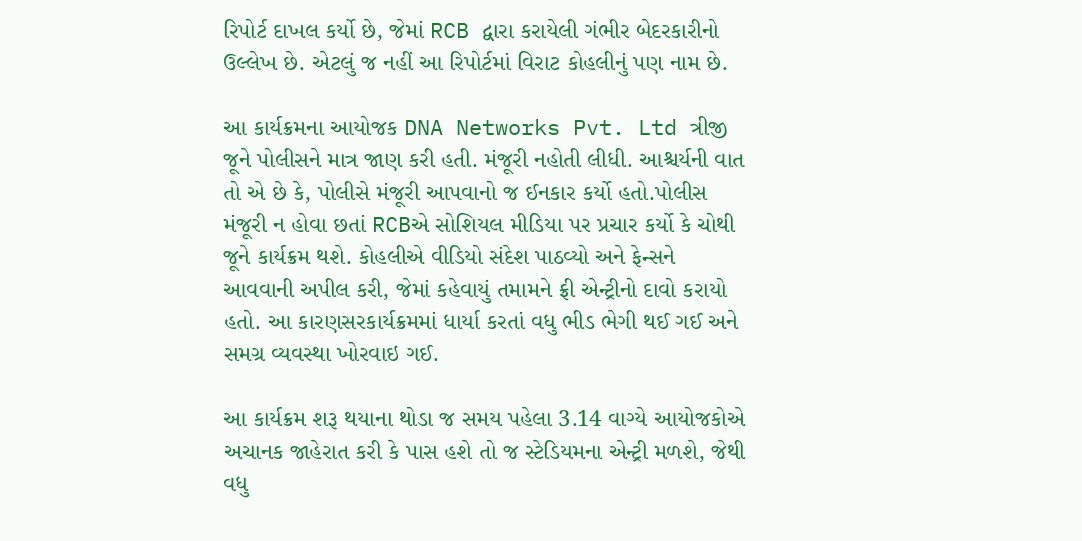રિપોર્ટ દાખલ કર્યો છે, જેમાં RCB દ્વારા કરાયેલી ગંભીર બેદરકારીનો ઉલ્લેખ છે. એટલું જ નહીં આ રિપોર્ટમાં વિરાટ કોહલીનું પણ નામ છે.

આ કાર્યક્રમના આયોજક DNA Networks Pvt. Ltd ત્રીજી જૂને પોલીસને માત્ર જાણ કરી હતી. મંજૂરી નહોતી લીધી. આશ્ચર્યની વાત તો એ છે કે, પોલીસે મંજૂરી આપવાનો જ ઈનકાર કર્યો હતો.પોલીસ મંજૂરી ન હોવા છતાં RCBએ સોશિયલ મીડિયા પર પ્રચાર કર્યો કે ચોથી જૂને કાર્યક્રમ થશે. કોહલીએ વીડિયો સંદેશ પાઠવ્યો અને ફેન્સને આવવાની અપીલ કરી, જેમાં કહેવાયું તમામને ફ્રી એન્ટ્રીનો દાવો કરાયો હતો. આ કારણસરકાર્યક્રમમાં ધાર્યા કરતાં વધુ ભીડ ભેગી થઈ ગઈ અને સમગ્ર વ્યવસ્થા ખોરવાઇ ગઈ.

આ કાર્યક્રમ શરૂ થયાના થોડા જ સમય પહેલા 3.14 વાગ્યે આયોજકોએ અચાનક જાહેરાત કરી કે પાસ હશે તો જ સ્ટેડિયમના એન્ટ્રી મળશે, જેથી વધુ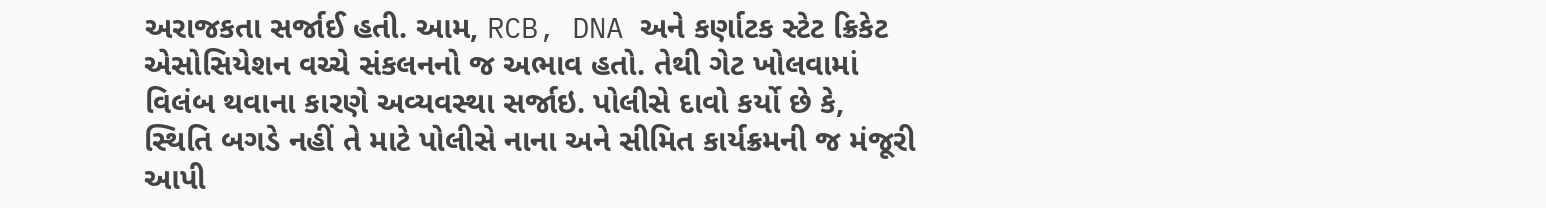અરાજકતા સર્જાઈ હતી. આમ, RCB, DNA અને કર્ણાટક સ્ટેટ ક્રિકેટ એસોસિયેશન વચ્ચે સંકલનનો જ અભાવ હતો. તેથી ગેટ ખોલવામાં વિલંબ થવાના કારણે અવ્યવસ્થા સર્જાઇ. પોલીસે દાવો કર્યો છે કે, સ્થિતિ બગડે નહીં તે માટે પોલીસે નાના અને સીમિત કાર્યક્રમની જ મંજૂરી આપી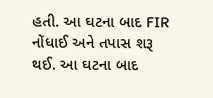હતી. આ ઘટના બાદ FIR નોંધાઈ અને તપાસ શરૂ થઈ. આ ઘટના બાદ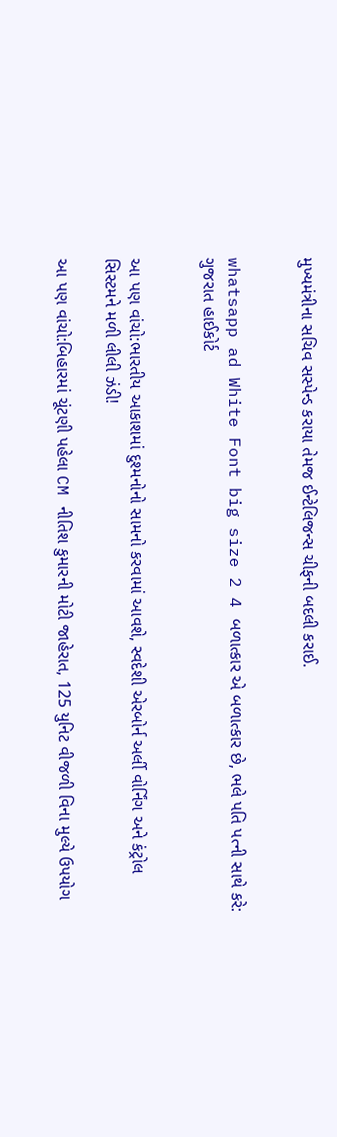મુખ્યમંત્રીના સચિવ સસ્પેન્ડ કરાયા તેમજ ઈન્ટેલિજન્સ ચીફની બદલી કરાઈ.


whatsapp ad White Font big size 2 4 બળાત્કાર એ બળાત્કાર છે, ભલે પતિ પત્ની સાથે કરે: ગુજરાત હાઈકોર્ટ


આ પણ વાંચો:ભારતીય આકાશમાં દુશ્મનોનો સામનો કરવામાં આવશે, સ્વદેશી એરબોર્ન અર્લી વોર્નિંગ અને કંટ્રોલ સિસ્ટમને મળી લીલી ઝંડી!

આ પણ વાંચો:બિહારમાં ચૂંટણી પહેલા CM નીતિશ કુમારની મોટી જાહેરાત, 125 યુનિટ વીજળી વિના મુલ્યે ઉપયોગ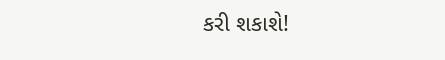કરી શકાશે!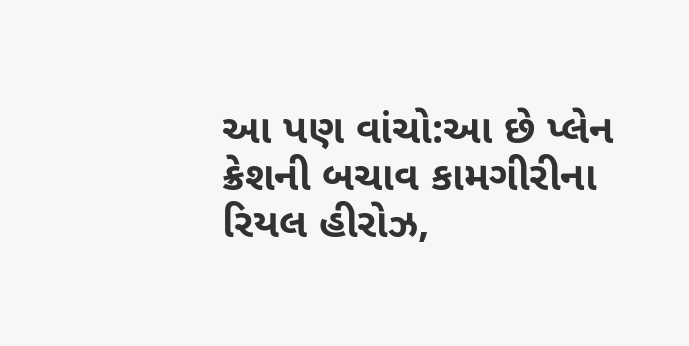આ પણ વાંચો:આ છે પ્લેન ક્રેશની બચાવ કામગીરીના રિયલ હીરોઝ,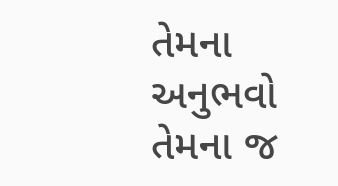તેમના અનુભવો તેમના જ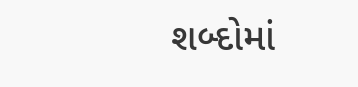શબ્દોમાં